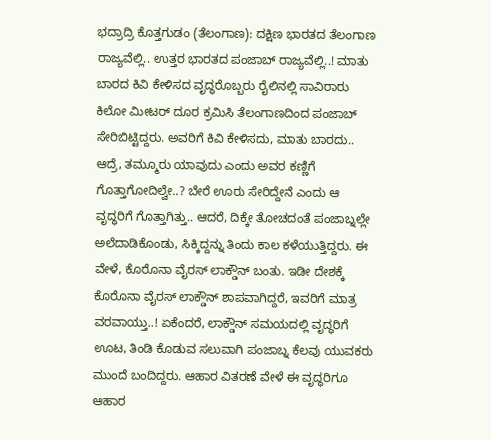ಭದ್ರಾದ್ರಿ ಕೊತ್ತಗುಡಂ (ತೆಲಂಗಾಣ): ದಕ್ಷಿಣ ಭಾರತದ ತೆಲಂಗಾಣ ರಾಜ್ಯವೆಲ್ಲಿ.. ಉತ್ತರ ಭಾರತದ ಪಂಜಾಬ್ ರಾಜ್ಯವೆಲ್ಲಿ..! ಮಾತು ಬಾರದ ಕಿವಿ ಕೇಳಿಸದ ವೃದ್ಧರೊಬ್ಬರು ರೈಲಿನಲ್ಲಿ ಸಾವಿರಾರು ಕಿಲೋ ಮೀಟರ್ ದೂರ ಕ್ರಮಿಸಿ ತೆಲಂಗಾಣದಿಂದ ಪಂಜಾಬ್ ಸೇರಿಬಿಟ್ಟಿದ್ದರು. ಅವರಿಗೆ ಕಿವಿ ಕೇಳಿಸದು, ಮಾತು ಬಾರದು.. ಆದ್ರೆ, ತಮ್ಮೂರು ಯಾವುದು ಎಂದು ಅವರ ಕಣ್ಣಿಗೆ ಗೊತ್ತಾಗೋದಿಲ್ವೇ..? ಬೇರೆ ಊರು ಸೇರಿದ್ದೇನೆ ಎಂದು ಆ ವೃದ್ಧರಿಗೆ ಗೊತ್ತಾಗಿತ್ತು.. ಆದರೆ, ದಿಕ್ಕೇ ತೋಚದಂತೆ ಪಂಜಾಬ್ನಲ್ಲೇ ಅಲೆದಾಡಿಕೊಂಡು, ಸಿಕ್ಕಿದ್ದನ್ನು ತಿಂದು ಕಾಲ ಕಳೆಯುತ್ತಿದ್ದರು. ಈ ವೇಳೆ, ಕೊರೊನಾ ವೈರಸ್ ಲಾಕ್ಡೌನ್ ಬಂತು. ಇಡೀ ದೇಶಕ್ಕೆ ಕೊರೊನಾ ವೈರಸ್ ಲಾಕ್ಡೌನ್ ಶಾಪವಾಗಿದ್ದರೆ, ಇವರಿಗೆ ಮಾತ್ರ ವರವಾಯ್ತು..! ಏಕೆಂದರೆ, ಲಾಕ್ಡೌನ್ ಸಮಯದಲ್ಲಿ ವೃದ್ಧರಿಗೆ ಊಟ, ತಿಂಡಿ ಕೊಡುವ ಸಲುವಾಗಿ ಪಂಜಾಬ್ನ ಕೆಲವು ಯುವಕರು ಮುಂದೆ ಬಂದಿದ್ದರು. ಆಹಾರ ವಿತರಣೆ ವೇಳೆ ಈ ವೃದ್ಧರಿಗೂ ಆಹಾರ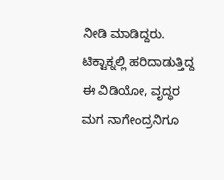ನೀಡಿ ಮಾಡಿದ್ದರು. ಟಿಕ್ಟಾಕ್ನಲ್ಲಿ ಹರಿದಾಡುತ್ತಿದ್ದ ಈ ವಿಡಿಯೋ, ವೃದ್ಧರ ಮಗ ನಾಗೇಂದ್ರನಿಗೂ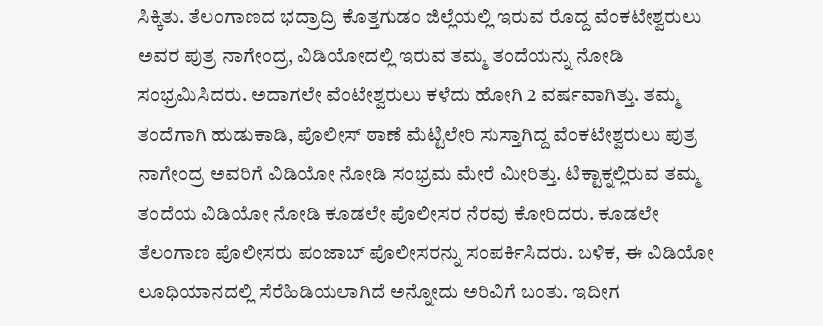ಸಿಕ್ಕಿತು. ತೆಲಂಗಾಣದ ಭದ್ರಾದ್ರಿ ಕೊತ್ತಗುಡಂ ಜಿಲ್ಲೆಯಲ್ಲಿ ಇರುವ ರೊದ್ದ ವೆಂಕಟೇಶ್ವರುಲು ಅವರ ಪುತ್ರ ನಾಗೇಂದ್ರ, ವಿಡಿಯೋದಲ್ಲಿ ಇರುವ ತಮ್ಮ ತಂದೆಯನ್ನು ನೋಡಿ ಸಂಭ್ರಮಿಸಿದರು. ಅದಾಗಲೇ ವೆಂಟೇಶ್ವರುಲು ಕಳೆದು ಹೋಗಿ 2 ವರ್ಷವಾಗಿತ್ತು. ತಮ್ಮ ತಂದೆಗಾಗಿ ಹುಡುಕಾಡಿ, ಪೊಲೀಸ್ ಠಾಣೆ ಮೆಟ್ಟಿಲೇರಿ ಸುಸ್ತಾಗಿದ್ದ ವೆಂಕಟೇಶ್ವರುಲು ಪುತ್ರ ನಾಗೇಂದ್ರ ಅವರಿಗೆ ವಿಡಿಯೋ ನೋಡಿ ಸಂಭ್ರಮ ಮೇರೆ ಮೀರಿತ್ತು. ಟಿಕ್ಟಾಕ್ನಲ್ಲಿರುವ ತಮ್ಮ ತಂದೆಯ ವಿಡಿಯೋ ನೋಡಿ ಕೂಡಲೇ ಪೊಲೀಸರ ನೆರವು ಕೋರಿದರು. ಕೂಡಲೇ ತೆಲಂಗಾಣ ಪೊಲೀಸರು ಪಂಜಾಬ್ ಪೊಲೀಸರನ್ನು ಸಂಪರ್ಕಿಸಿದರು. ಬಳಿಕ, ಈ ವಿಡಿಯೋ ಲೂಧಿಯಾನದಲ್ಲಿ ಸೆರೆಹಿಡಿಯಲಾಗಿದೆ ಅನ್ನೋದು ಅರಿವಿಗೆ ಬಂತು. ಇದೀಗ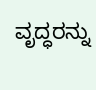ವೃದ್ಧರನ್ನು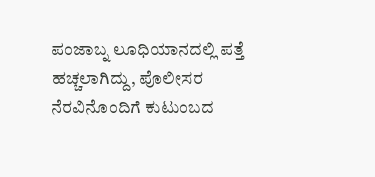ಪಂಜಾಬ್ನ ಲೂಧಿಯಾನದಲ್ಲಿ ಪತ್ತೆ ಹಚ್ಚಲಾಗಿದ್ದು, ಪೊಲೀಸರ ನೆರವಿನೊಂದಿಗೆ ಕುಟುಂಬದ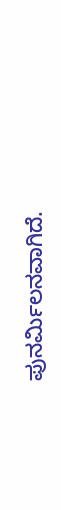ಪುನರ್ಮಿಲನವಾಗಿದೆ.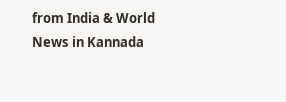from India & World News in Kannada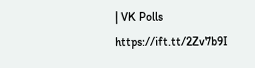| VK Polls https://ift.tt/2Zv7b9I